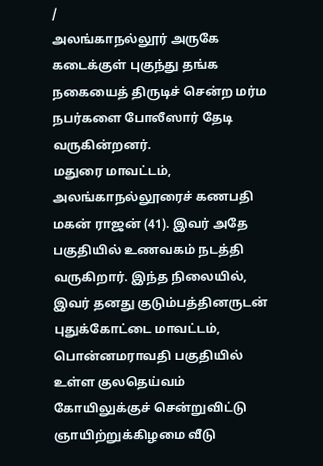/
அலங்காநல்லூர் அருகே கடைக்குள் புகுந்து தங்க நகையைத் திருடிச் சென்ற மர்ம நபர்களை போலீஸார் தேடி வருகின்றனர்.
மதுரை மாவட்டம், அலங்காநல்லூரைச் கணபதி மகன் ராஜன் (41). இவர் அதே பகுதியில் உணவகம் நடத்தி வருகிறார். இந்த நிலையில், இவர் தனது குடும்பத்தினருடன் புதுக்கோட்டை மாவட்டம், பொன்னமராவதி பகுதியில் உள்ள குலதெய்வம் கோயிலுக்குச் சென்றுவிட்டு ஞாயிற்றுக்கிழமை வீடு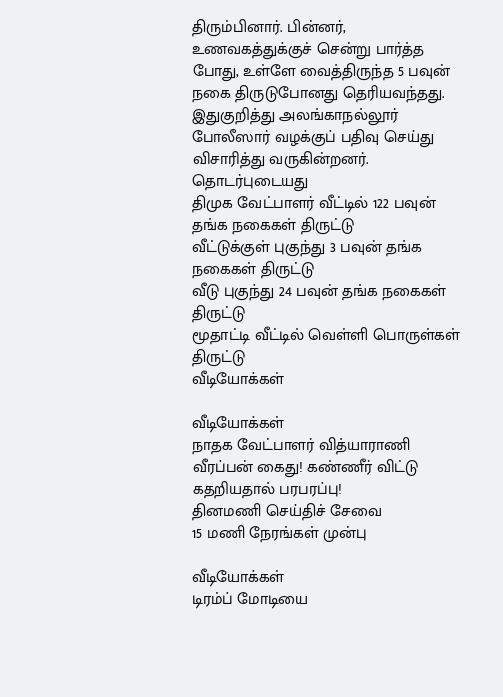திரும்பினார். பின்னர், உணவகத்துக்குச் சென்று பார்த்த போது, உள்ளே வைத்திருந்த 5 பவுன் நகை திருடுபோனது தெரியவந்தது.
இதுகுறித்து அலங்காநல்லூர் போலீஸார் வழக்குப் பதிவு செய்து விசாரித்து வருகின்றனர்.
தொடர்புடையது
திமுக வேட்பாளர் வீட்டில் 122 பவுன் தங்க நகைகள் திருட்டு
வீட்டுக்குள் புகுந்து 3 பவுன் தங்க நகைகள் திருட்டு
வீடு புகுந்து 24 பவுன் தங்க நகைகள் திருட்டு
மூதாட்டி வீட்டில் வெள்ளி பொருள்கள் திருட்டு
வீடியோக்கள்

வீடியோக்கள்
நாதக வேட்பாளர் வித்யாராணி வீரப்பன் கைது! கண்ணீர் விட்டு கதறியதால் பரபரப்பு!
தினமணி செய்திச் சேவை
15 மணி நேரங்கள் முன்பு

வீடியோக்கள்
டிரம்ப் மோடியை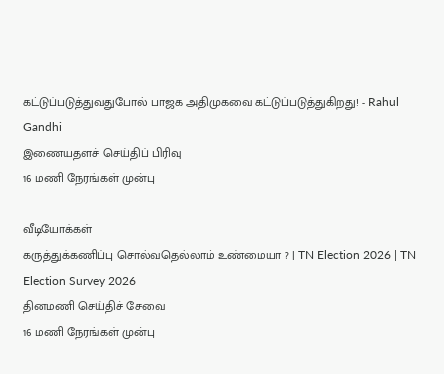கட்டுப்படுத்துவதுபோல் பாஜக அதிமுகவை கட்டுப்படுத்துகிறது! - Rahul Gandhi
இணையதளச் செய்திப் பிரிவு
16 மணி நேரங்கள் முன்பு

வீடியோக்கள்
கருத்துக்கணிப்பு சொல்வதெல்லாம் உண்மையா ? | TN Election 2026 | TN Election Survey 2026
தினமணி செய்திச் சேவை
16 மணி நேரங்கள் முன்பு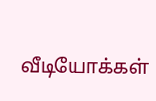வீடியோக்கள்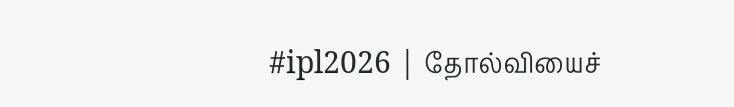#ipl2026 | தோல்வியைச்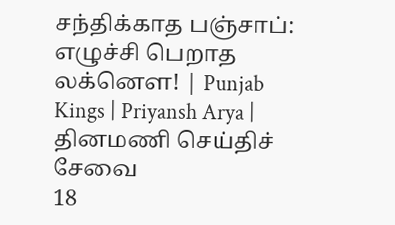சந்திக்காத பஞ்சாப்: எழுச்சி பெறாத லக்னௌ! | Punjab Kings | Priyansh Arya |
தினமணி செய்திச் சேவை
18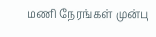மணி நேரங்கள் முன்பு